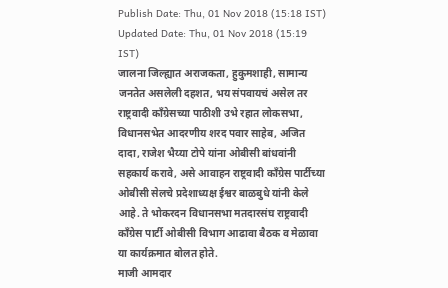Publish Date: Thu, 01 Nov 2018 (15:18 IST)
Updated Date: Thu, 01 Nov 2018 (15:19 IST)
जालना जिल्ह्यात अराजकता, हुकुमशाही, सामान्य जनतेत असलेली दहशत, भय संपवायचं असेल तर राष्ट्रवादी काँग्रेसच्या पाठीशी उभे रहात लोकसभा, विधानसभेत आदरणीय शरद पवार साहेब, अजित दादा, राजेश भैय्या टोपे यांना ओबीसी बांधवांनी सहकार्य करावे, असे आवाहन राष्ट्रवादी काँग्रेस पार्टीच्या ओबीसी सेलचे प्रदेशाध्यक्ष ईश्वर बाळबुधे यांनी केले आहे. ते भोकरदन विधानसभा मतदारसंघ राष्ट्रवादी काँग्रेस पार्टी ओबीसी विभाग आढावा बैठक व मेळावा या कार्यक्रमात बोलत होते.
माजी आमदार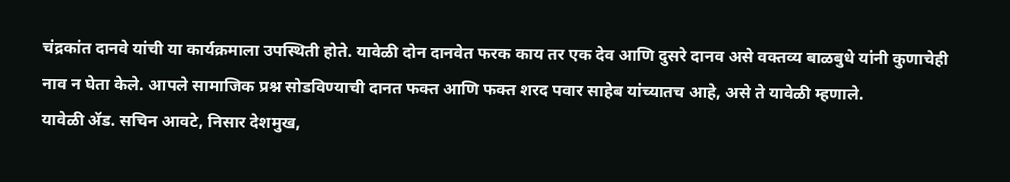चंद्रकांत दानवे यांची या कार्यक्रमाला उपस्थिती होते. यावेळी दोन दानवेत फरक काय तर एक देव आणि दुसरे दानव असे वक्तव्य बाळबुधे यांनी कुणाचेही नाव न घेता केले. आपले सामाजिक प्रश्न सोडविण्याची दानत फक्त आणि फक्त शरद पवार साहेब यांच्यातच आहे, असे ते यावेळी म्हणाले.
यावेळी ॲड. सचिन आवटे, निसार देशमुख,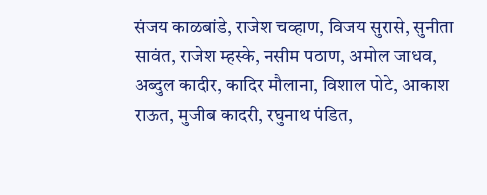संजय काळबांडे, राजेश चव्हाण, विजय सुरासे, सुनीता सावंत, राजेश म्हस्के, नसीम पठाण, अमोल जाधव, अब्दुल कादीर, कादिर मौलाना, विशाल पोटे, आकाश राऊत, मुजीब कादरी, रघुनाथ पंडित,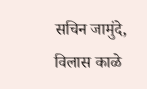सचिन जामुंदे, विलास काळे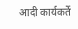आदी कार्यकर्ते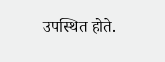उपस्थित होते.